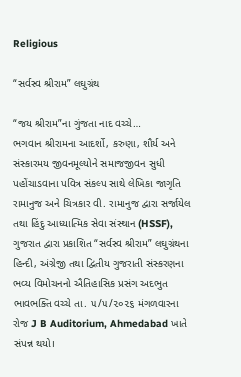Religious

“સર્વસ્વ શ્રીરામ” લઘુગ્રંથ

“જય શ્રીરામ”ના ગુંજતા નાદ વચ્ચે…
ભગવાન શ્રીરામના આદર્શો, કરુણા, શૌર્ય અને સંસ્કારમય જીવનમૂલ્યોને સમાજજીવન સુધી પહોંચાડવાના પવિત્ર સંકલ્પ સાથે લેખિકા જાગૃતિ રામાનુજ અને ચિત્રકાર વી. રામાનુજ દ્વારા સર્જાયેલ તથા હિંદુ આધ્યાત્મિક સેવા સંસ્થાન (HSSF), ગુજરાત દ્વારા પ્રકાશિત “સર્વસ્વ શ્રીરામ” લઘુગ્રંથના હિન્દી, અંગ્રેજી તથા દ્વિતીય ગુજરાતી સંસ્કરણના ભવ્ય વિમોચનનો ઐતિહાસિક પ્રસંગ અદભુત ભાવભક્તિ વચ્ચે તા. ૫/૫/૨૦૨૬ મંગળવારના રોજ J B Auditorium, Ahmedabad ખાતે સંપન્ન થયો।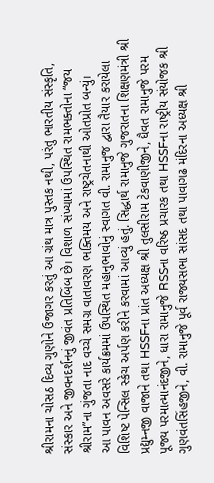શ્રીરામના ચોસઠ દિવ્ય ગુણોને ઉજાગર કરતું આ ગ્રંથ માત્ર પુસ્તક નથી, પરંતુ ભારતીય સંસ્કૃતિ, સંસ્કાર અને જીવનદર્શનનું જીવંત પ્રતિબિંબ છે। વિશાળ સંખ્યામાં ઉપસ્થિત રામભક્તોના “જય શ્રીરામ”ના ગુંજતા નાદ વચ્ચે સમગ્ર વાતાવરણ ભક્તિમય અને રાષ્ટ્રચેતનાથી ઓતપ્રોત બન્યું।
આ પાવન અવસરે કાર્યક્રમમાં ઉપસ્થિત મહાનુભાવોનું સ્વાગત વી. રામાનુજ દ્વારા તૈયાર કરાયેલા વિશિષ્ટ પેન્સિલ સ્કેચ અર્પણ કરીને કરવામાં આવ્યું હતું. સિદ્ધાર્થ રામાનુજે ગુજરાતના શિક્ષણમંત્રી શ્રી પ્રદ્યુમ્નજી વાજાને તથા HSSFના પ્રાંત અધ્યક્ષ શ્રી તુલસીરામ ટેકવાણીજીને, ધૈવત રામાનુજે પરમ પૂજ્ય પરમાત્માનંદજીને, ધારા રામાનુજે RSSના વરિષ્ઠ પ્રચારક તથા HSSFના રાષ્ટ્રીય સંયોજક શ્રી ગુણવંતસિંહજીને, વી. રામાનુજે પૂર્વ રાજ્યસભા સાંસદ તથા પાવાગઢ મંદિરના અધ્યક્ષ શ્રી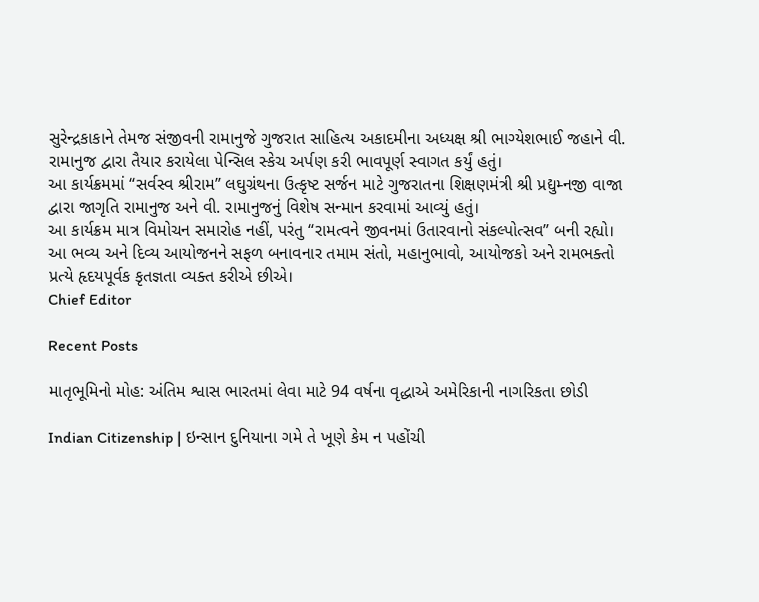સુરેન્દ્રકાકાને તેમજ સંજીવની રામાનુજે ગુજરાત સાહિત્ય અકાદમીના અધ્યક્ષ શ્રી ભાગ્યેશભાઈ જહાને વી. રામાનુજ દ્વારા તૈયાર કરાયેલા પેન્સિલ સ્કેચ અર્પણ કરી ભાવપૂર્ણ સ્વાગત કર્યું હતું।
આ કાર્યક્રમમાં “સર્વસ્વ શ્રીરામ” લઘુગ્રંથના ઉત્કૃષ્ટ સર્જન માટે ગુજરાતના શિક્ષણમંત્રી શ્રી પ્રદ્યુમ્નજી વાજા દ્વારા જાગૃતિ રામાનુજ અને વી. રામાનુજનું વિશેષ સન્માન કરવામાં આવ્યું હતું।
આ કાર્યક્રમ માત્ર વિમોચન સમારોહ નહીં, પરંતુ “રામત્વને જીવનમાં ઉતારવાનો સંકલ્પોત્સવ” બની રહ્યો।
આ ભવ્ય અને દિવ્ય આયોજનને સફળ બનાવનાર તમામ સંતો, મહાનુભાવો, આયોજકો અને રામભક્તો પ્રત્યે હૃદયપૂર્વક કૃતજ્ઞતા વ્યક્ત કરીએ છીએ।
Chief Editor

Recent Posts

માતૃભૂમિનો મોહ: અંતિમ શ્વાસ ભારતમાં લેવા માટે 94 વર્ષના વૃદ્ધાએ અમેરિકાની નાગરિકતા છોડી

Indian Citizenship | ઇન્સાન દુનિયાના ગમે તે ખૂણે કેમ ન પહોંચી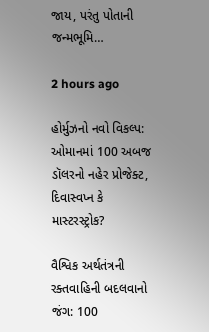જાય, પરંતુ પોતાની જન્મભૂમિ…

2 hours ago

હોર્મુઝનો નવો વિકલ્પ: ઓમાનમાં 100 અબજ ડૉલરનો નહેર પ્રોજેક્ટ, દિવાસ્વપ્ન કે માસ્ટરસ્ટ્રોક?

વૈશ્વિક અર્થતંત્રની રક્તવાહિની બદલવાનો જંગ: 100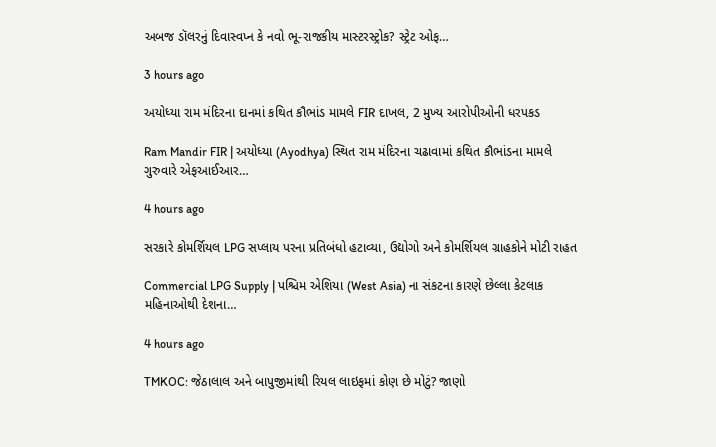અબજ ડૉલરનું દિવાસ્વપ્ન કે નવો ભૂ-રાજકીય માસ્ટરસ્ટ્રોક? સ્ટ્રેટ ઓફ…

3 hours ago

અયોધ્યા રામ મંદિરના દાનમાં કથિત કૌભાંડ મામલે FIR દાખલ, 2 મુખ્ય આરોપીઓની ધરપકડ

Ram Mandir FIR | અયોધ્યા (Ayodhya) સ્થિત રામ મંદિરના ચઢાવામાં કથિત કૌભાંડના મામલે ગુરુવારે એફઆઈઆર…

4 hours ago

સરકારે કોમર્શિયલ LPG સપ્લાય પરના પ્રતિબંધો હટાવ્યા, ઉદ્યોગો અને કોમર્શિયલ ગ્રાહકોને મોટી રાહત

Commercial LPG Supply | પશ્ચિમ એશિયા (West Asia) ના સંકટના કારણે છેલ્લા કેટલાક મહિનાઓથી દેશના…

4 hours ago

TMKOC: જેઠાલાલ અને બાપુજીમાંથી રિયલ લાઇફમાં કોણ છે મોટું? જાણો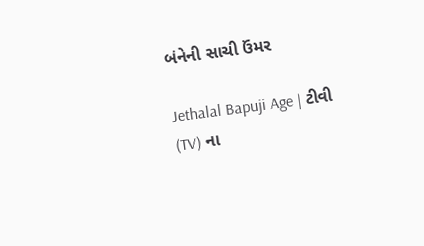બંનેની સાચી ઉંમર

Jethalal Bapuji Age | ટીવી (TV) ના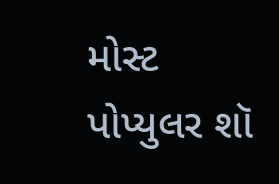મોસ્ટ પોપ્યુલર શૉ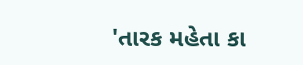'તારક મહેતા કા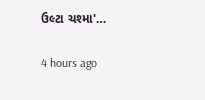ઉલ્ટા ચશ્મા'…

4 hours ago